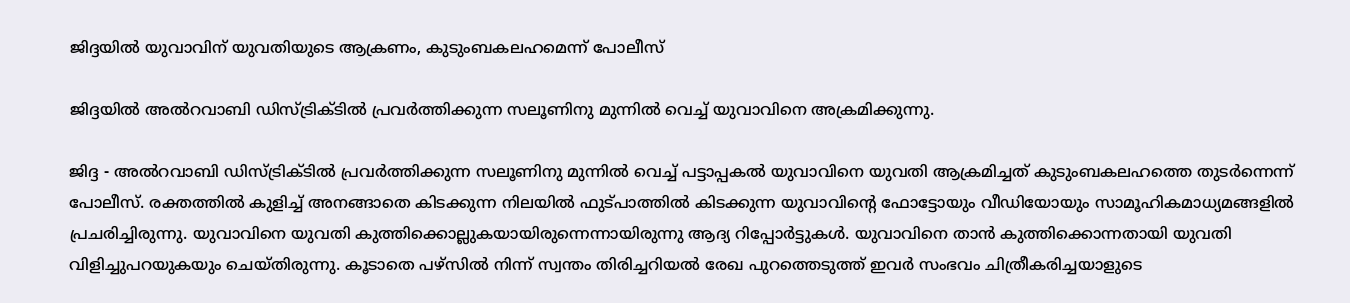ജിദ്ദയിൽ യുവാവിന് യുവതിയുടെ ആക്രണം, കുടുംബകലഹമെന്ന് പോലീസ്

ജിദ്ദയിൽ അൽറവാബി ഡിസ്ട്രിക്ടിൽ പ്രവർത്തിക്കുന്ന സലൂണിനു മുന്നിൽ വെച്ച് യുവാവിനെ അക്രമിക്കുന്നു.

ജിദ്ദ - അൽറവാബി ഡിസ്ട്രിക്ടിൽ പ്രവർത്തിക്കുന്ന സലൂണിനു മുന്നിൽ വെച്ച് പട്ടാപ്പകൽ യുവാവിനെ യുവതി ആക്രമിച്ചത് കുടുംബകലഹത്തെ തുടർന്നെന്ന് പോലീസ്. രക്തത്തിൽ കുളിച്ച് അനങ്ങാതെ കിടക്കുന്ന നിലയിൽ ഫുട്പാത്തിൽ കിടക്കുന്ന യുവാവിന്റെ ഫോട്ടോയും വീഡിയോയും സാമൂഹികമാധ്യമങ്ങളിൽ പ്രചരിച്ചിരുന്നു. യുവാവിനെ യുവതി കുത്തിക്കൊല്ലുകയായിരുന്നെന്നായിരുന്നു ആദ്യ റിപ്പോർട്ടുകൾ. യുവാവിനെ താൻ കുത്തിക്കൊന്നതായി യുവതി വിളിച്ചുപറയുകയും ചെയ്തിരുന്നു. കൂടാതെ പഴ്‌സിൽ നിന്ന് സ്വന്തം തിരിച്ചറിയൽ രേഖ പുറത്തെടുത്ത് ഇവർ സംഭവം ചിത്രീകരിച്ചയാളുടെ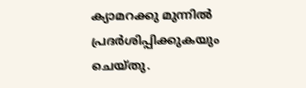ക്യാമറക്കു മുന്നിൽ പ്രദർശിപ്പിക്കുകയും ചെയ്തു.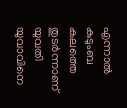എന്നാൽ കുടുംബ കലത്തെ തുടർന്നാണ് യുവതി യുവാവിനെ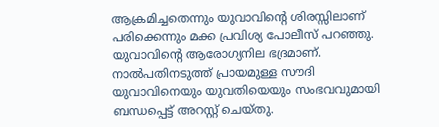ആക്രമിച്ചതെന്നും യുവാവിന്റെ ശിരസ്സിലാണ് പരിക്കെന്നും മക്ക പ്രവിശ്യ പോലീസ് പറഞ്ഞു. യുവാവിന്റെ ആരോഗ്യനില ഭദ്രമാണ്. നാൽപതിനടുത്ത് പ്രായമുള്ള സൗദി യുവാവിനെയും യുവതിയെയും സംഭവവുമായി ബന്ധപ്പെട്ട് അറസ്റ്റ് ചെയ്തു.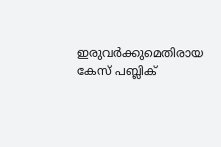ഇരുവർക്കുമെതിരായ കേസ് പബ്ലിക്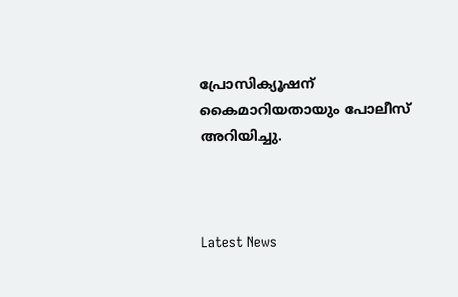പ്രോസിക്യൂഷന് കൈമാറിയതായും പോലീസ് അറിയിച്ചു.



Latest News